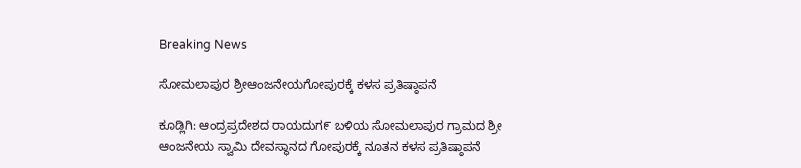Breaking News

ಸೋಮಲಾಪುರ ಶ್ರೀಆಂಜನೇಯಗೋಪುರಕ್ಕೆ ಕಳಸ ಪ್ರತಿಷ್ಠಾಪನೆ

ಕೂಡ್ಲಿಗಿ: ಆಂದ್ರಪ್ರದೇಶದ ರಾಯದುಗ೯ ಬಳಿಯ ಸೋಮಲಾಪುರ ಗ್ರಾಮದ ಶ್ರೀ ಆಂಜನೇಯ ಸ್ವಾಮಿ ದೇವಸ್ಥಾನದ ಗೋಪುರಕ್ಕೆ ನೂತನ ಕಳಸ ಪ್ರತಿಷ್ಠಾಪನೆ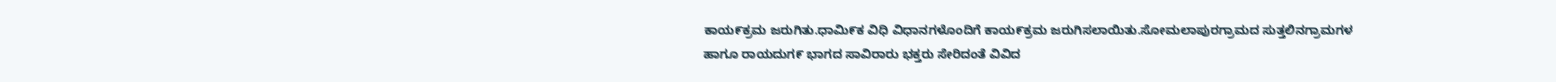ಕಾಯ೯ಕ್ರಮ ಜರುಗಿತು.ಧಾಮಿ೯ಕ ವಿಧಿ ವಿಧಾನಗಳೊಂದಿಗೆ ಕಾಯ೯ಕ್ರಮ ಜರುಗಿಸಲಾಯಿತು.ಸೋಮಲಾಪುರಗ್ರಾಮದ ಸುತ್ತಲಿನಗ್ರಾಮಗಳ ಹಾಗೂ ರಾಯದುಗ೯ ಭಾಗದ ಸಾವಿರಾರು ಭಕ್ತರು ಸೇರಿದಂತೆ ವಿವಿದ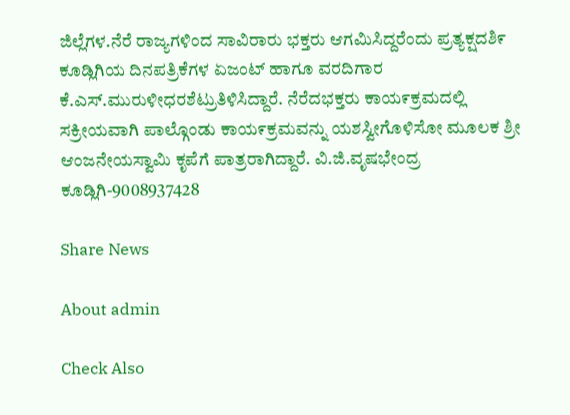ಜಿಲ್ಲೆಗಳ.ನೆರೆ ರಾಜ್ಯಗಳಿಂದ ಸಾವಿರಾರು ಭಕ್ತರು ಆಗಮಿಸಿದ್ದರೆಂದು ಪ್ರತ್ಯಕ್ಷದಶಿ೯ ಕೂಡ್ಲಿಗಿಯ ದಿನಪತ್ರಿಕೆಗಳ ಏಜಂಟ್ ಹಾಗೂ ವರದಿಗಾರ ಕೆ.ಎಸ್.ಮುರುಳೀಧರಶೆಟ್ರುತಿಳಿಸಿದ್ದಾರೆ. ನೆರೆದಭಕ್ತರು ಕಾಯ೯ಕ್ರಮದಲ್ಲಿ ಸಕ್ರೀಯವಾಗಿ ಪಾಲ್ಗೊಂಡು ಕಾಯ೯ಕ್ರಮವನ್ನು ಯಶಸ್ವೀಗೊಳಿಸೋ ಮೂಲಕ ಶ್ರೀ ಆಂಜನೇಯಸ್ವಾಮಿ ಕೃಪೆಗೆ ಪಾತ್ರರಾಗಿದ್ದಾರೆ. ವಿ.ಜಿ.ವೃಷಭೇಂದ್ರ ಕೂಡ್ಲಿಗಿ-9008937428

Share News

About admin

Check Also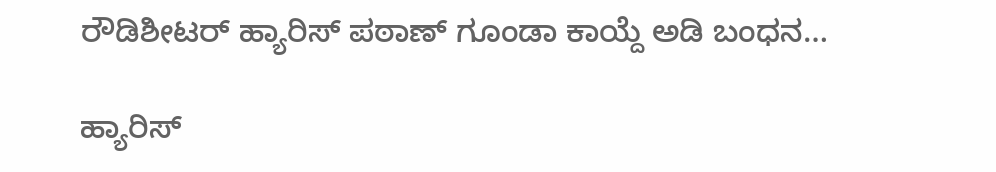ರೌಡಿಶೀಟರ್ ಹ್ಯಾರಿಸ್ ಪಠಾಣ್ ಗೂಂಡಾ ಕಾಯ್ದೆ ಅಡಿ ಬಂಧನ…

ಹ್ಯಾರಿಸ್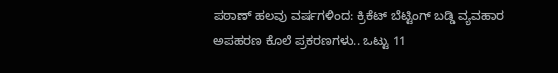ಪಠಾಣ್ ಹಲವು ವರ್ಷಗಳಿಂದ: ಕ್ರಿಕೆಟ್ ಬೆಟ್ಟಿಂಗ್ ಬಡ್ಡಿ ವ್ಯವಹಾರ ಅಪಹರಣ ಕೊಲೆ ಪ್ರಕರಣಗಳು.. ಒಟ್ಟು 11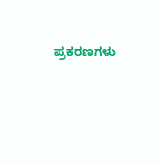ಪ್ರಕರಣಗಳು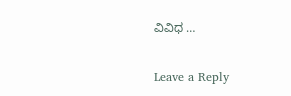ವಿವಿಧ …

Leave a Reply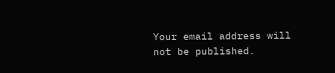Your email address will not be published.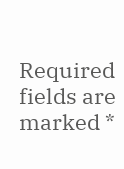Required fields are marked *